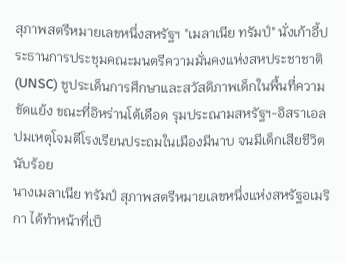สุภาพสตรีหมายเลขหนึ่งสหรัฐฯ "เมลาเนีย ทรัมป์" นั่งเก้าอี้ประธานการประชุมคณะมนตรีความมั่นคงแห่งสหประชาชาติ (UNSC) ชูประเด็นการศึกษาและสวัสดิภาพเด็กในพื้นที่ความขัดแย้ง ขณะที่อิหร่านโต้เดือด รุมประณามสหรัฐฯ-อิสราเอล ปมเหตุโจมตีโรงเรียนประถมในเมืองมีนาบ จนมีเด็กเสียชีวิตนับร้อย
นางเมลาเนีย ทรัมป์ สุภาพสตรีหมายเลขหนึ่งแห่งสหรัฐอเมริกา ได้ทำหน้าที่เป็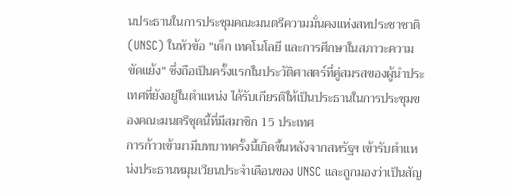นประธานในการประชุมคณะมนตรีความมั่นคงแห่งสหประชาชาติ (UNSC) ในหัวข้อ "เด็ก เทคโนโลยี และการศึกษาในสภาวะความขัดแย้ง" ซึ่งถือเป็นครั้งแรกในประวัติศาสตร์ที่คู่สมรสของผู้นำประเทศที่ยังอยู่ในตำแหน่ง ได้รับเกียรติให้เป็นประธานในการประชุมของคณะมนตรีชุดนี้ที่มีสมาชิก 15 ประเทศ
การก้าวเข้ามามีบทบาทครั้งนี้เกิดขึ้นหลังจากสหรัฐฯ เข้ารับตำแหน่งประธานหมุนเวียนประจำเดือนของ UNSC และถูกมองว่าเป็นสัญ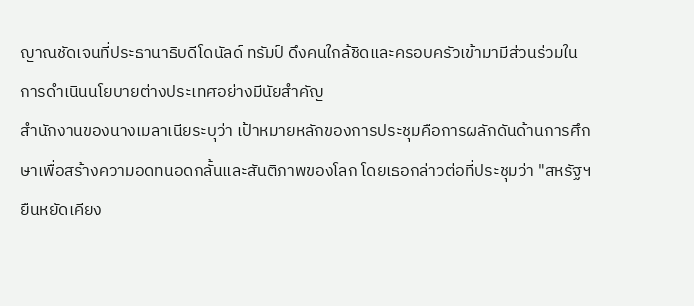ญาณชัดเจนที่ประธานาธิบดีโดนัลด์ ทรัมป์ ดึงคนใกล้ชิดและครอบครัวเข้ามามีส่วนร่วมในการดำเนินนโยบายต่างประเทศอย่างมีนัยสำคัญ
สำนักงานของนางเมลาเนียระบุว่า เป้าหมายหลักของการประชุมคือการผลักดันด้านการศึกษาเพื่อสร้างความอดทนอดกลั้นและสันติภาพของโลก โดยเธอกล่าวต่อที่ประชุมว่า "สหรัฐฯ ยืนหยัดเคียง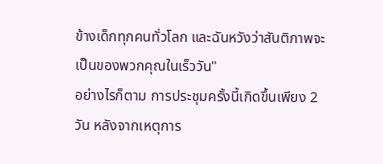ข้างเด็กทุกคนทั่วโลก และฉันหวังว่าสันติภาพจะเป็นของพวกคุณในเร็ววัน"
อย่างไรก็ตาม การประชุมครั้งนี้เกิดขึ้นเพียง 2 วัน หลังจากเหตุการ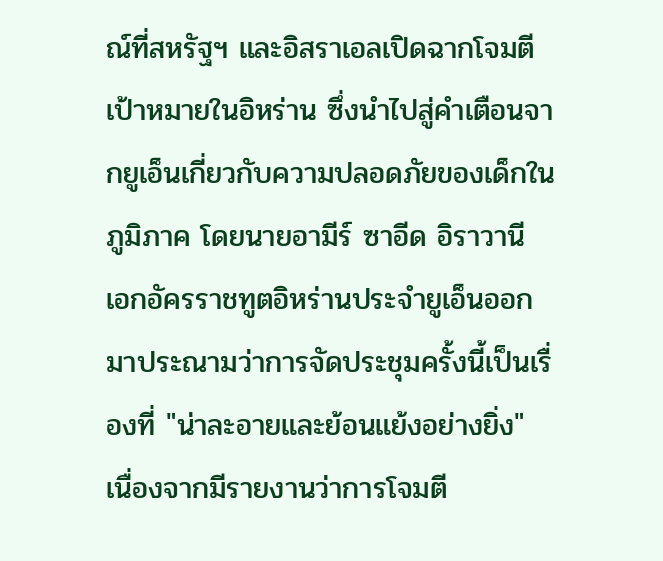ณ์ที่สหรัฐฯ และอิสราเอลเปิดฉากโจมตีเป้าหมายในอิหร่าน ซึ่งนำไปสู่คำเตือนจากยูเอ็นเกี่ยวกับความปลอดภัยของเด็กในภูมิภาค โดยนายอามีร์ ซาอีด อิราวานี เอกอัครราชทูตอิหร่านประจำยูเอ็นออกมาประณามว่าการจัดประชุมครั้งนี้เป็นเรื่องที่ "น่าละอายและย้อนแย้งอย่างยิ่ง" เนื่องจากมีรายงานว่าการโจมตี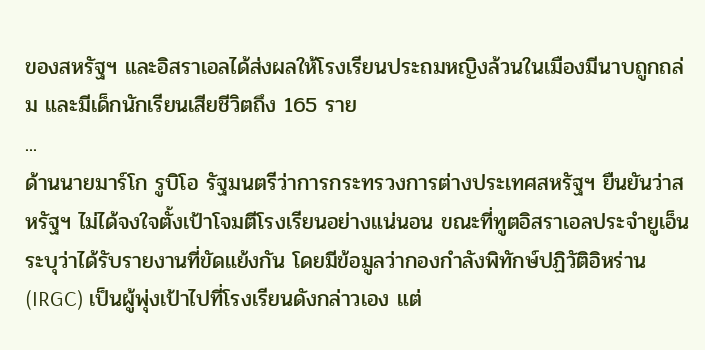ของสหรัฐฯ และอิสราเอลได้ส่งผลให้โรงเรียนประถมหญิงล้วนในเมืองมีนาบถูกถล่ม และมีเด็กนักเรียนเสียชีวิตถึง 165 ราย
...
ด้านนายมาร์โก รูบิโอ รัฐมนตรีว่าการกระทรวงการต่างประเทศสหรัฐฯ ยืนยันว่าสหรัฐฯ ไม่ได้จงใจตั้งเป้าโจมตีโรงเรียนอย่างแน่นอน ขณะที่ทูตอิสราเอลประจำยูเอ็นระบุว่าได้รับรายงานที่ขัดแย้งกัน โดยมีข้อมูลว่ากองกำลังพิทักษ์ปฏิวัติอิหร่าน (IRGC) เป็นผู้พุ่งเป้าไปที่โรงเรียนดังกล่าวเอง แต่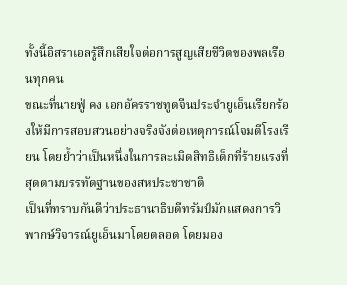ทั้งนี้อิสราเอลรู้สึกเสียใจต่อการสูญเสียชีวิตของพลเรือนทุกคน
ขณะที่นายฟู่ คง เอกอัครราชทูตจีนประจำยูเอ็นเรียกร้องให้มีการสอบสวนอย่างจริงจังต่อเหตุการณ์โจมตีโรงเรียน โดยย้ำว่าเป็นหนึ่งในการละเมิดสิทธิเด็กที่ร้ายแรงที่สุดตามบรรทัดฐานของสหประชาชาติ
เป็นที่ทราบกันดีว่าประธานาธิบดีทรัมป์มักแสดงการวิพากษ์วิจารณ์ยูเอ็นมาโดยตลอด โดยมอง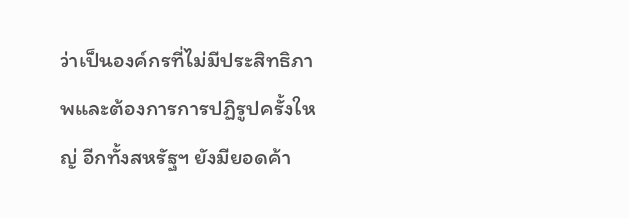ว่าเป็นองค์กรที่ไม่มีประสิทธิภาพและต้องการการปฏิรูปครั้งใหญ่ อีกทั้งสหรัฐฯ ยังมียอดค้า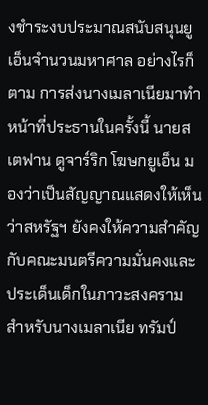งชำระงบประมาณสนับสนุนยูเอ็นจำนวนมหาศาล อย่างไรก็ตาม การส่งนางเมลาเนียมาทำหน้าที่ประธานในครั้งนี้ นายสเตฟาน ดูจาร์ริก โฆษกยูเอ็น มองว่าเป็นสัญญาณแสดงให้เห็นว่าสหรัฐฯ ยังคงให้ความสำคัญกับคณะมนตรีความมั่นคงและประเด็นเด็กในภาวะสงคราม
สำหรับนางเมลาเนีย ทรัมป์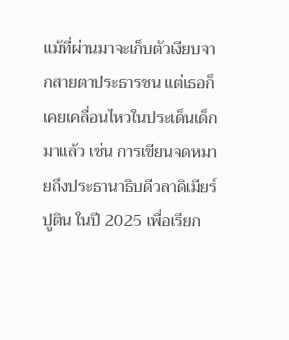แม้ที่ผ่านมาจะเก็บตัวเงียบจากสายตาประธารชน แต่เธอก็เคยเคลื่อนไหวในประเด็นเด็กมาแล้ว เช่น การเขียนจดหมายถึงประธานาธิบดีวลาดิเมียร์ ปูติน ในปี 2025 เพื่อเรียก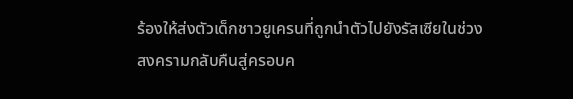ร้องให้ส่งตัวเด็กชาวยูเครนที่ถูกนำตัวไปยังรัสเซียในช่วงสงครามกลับคืนสู่ครอบค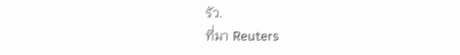รัว.
ที่มา Reuters